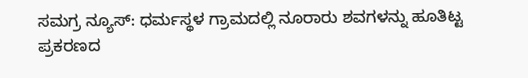ಸಮಗ್ರ ನ್ಯೂಸ್: ಧರ್ಮಸ್ಥಳ ಗ್ರಾಮದಲ್ಲಿ ನೂರಾರು ಶವಗಳನ್ನು ಹೂತಿಟ್ಟ ಪ್ರಕರಣದ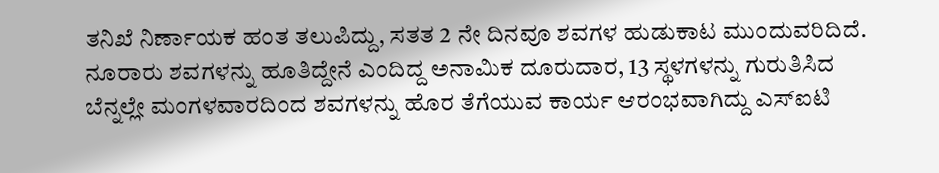ತನಿಖೆ ನಿರ್ಣಾಯಕ ಹಂತ ತಲುಪಿದ್ದು, ಸತತ 2 ನೇ ದಿನವೂ ಶವಗಳ ಹುಡುಕಾಟ ಮುಂದುವರಿದಿದೆ.
ನೂರಾರು ಶವಗಳನ್ನು ಹೂತಿದ್ದೇನೆ ಎಂದಿದ್ದ ಅನಾಮಿಕ ದೂರುದಾರ, 13 ಸ್ಥಳಗಳನ್ನು ಗುರುತಿಸಿದ ಬೆನ್ನಲ್ಲೇ ಮಂಗಳವಾರದಿಂದ ಶವಗಳನ್ನು ಹೊರ ತೆಗೆಯುವ ಕಾರ್ಯ ಆರಂಭವಾಗಿದ್ದು ಎಸ್ಐಟಿ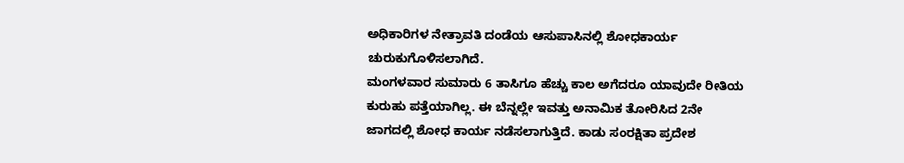ಅಧಿಕಾರಿಗಳ ನೇತ್ರಾವತಿ ದಂಡೆಯ ಆಸುಪಾಸಿನಲ್ಲಿ ಶೋಧಕಾರ್ಯ ಚುರುಕುಗೊಳಿಸಲಾಗಿದೆ.
ಮಂಗಳವಾರ ಸುಮಾರು 6 ತಾಸಿಗೂ ಹೆಚ್ಚು ಕಾಲ ಅಗೆದರೂ ಯಾವುದೇ ರೀತಿಯ ಕುರುಹು ಪತ್ತೆಯಾಗಿಲ್ಲ. ಈ ಬೆನ್ನಲ್ಲೇ ಇವತ್ತು ಅನಾಮಿಕ ತೋರಿಸಿದ 2ನೇ ಜಾಗದಲ್ಲಿ ಶೋಧ ಕಾರ್ಯ ನಡೆಸಲಾಗುತ್ತಿದೆ. ಕಾಡು ಸಂರಕ್ಷಿತಾ ಪ್ರದೇಶ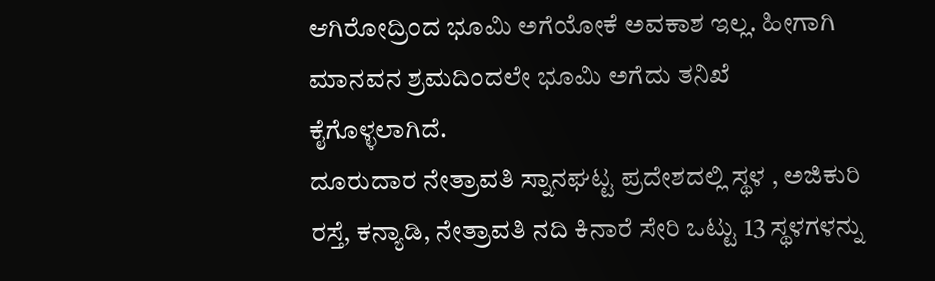ಆಗಿರೋದ್ರಿಂದ ಭೂಮಿ ಅಗೆಯೋಕೆ ಅವಕಾಶ ಇಲ್ಲ. ಹೀಗಾಗಿ ಮಾನವನ ಶ್ರಮದಿಂದಲೇ ಭೂಮಿ ಅಗೆದು ತನಿಖೆ ಕೈಗೊಳ್ಳಲಾಗಿದೆ.
ದೂರುದಾರ ನೇತ್ರಾವತಿ ಸ್ನಾನಘಟ್ಟ ಪ್ರದೇಶದಲ್ಲಿ ಸ್ಥಳ , ಅಜಿಕುರಿ ರಸ್ತೆ, ಕನ್ಯಾಡಿ, ನೇತ್ರಾವತಿ ನದಿ ಕಿನಾರೆ ಸೇರಿ ಒಟ್ಟು 13 ಸ್ಥಳಗಳನ್ನು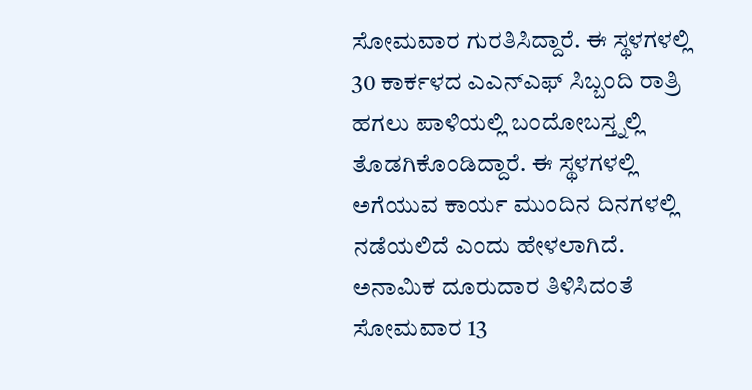ಸೋಮವಾರ ಗುರತಿಸಿದ್ದಾರೆ. ಈ ಸ್ಥಳಗಳಲ್ಲಿ 30 ಕಾರ್ಕಳದ ಎಎನ್ಎಫ್ ಸಿಬ್ಬಂದಿ ರಾತ್ರಿ ಹಗಲು ಪಾಳಿಯಲ್ಲಿ ಬಂದೋಬಸ್ತ್ನಲ್ಲಿ ತೊಡಗಿಕೊಂಡಿದ್ದಾರೆ. ಈ ಸ್ಥಳಗಳಲ್ಲಿ ಅಗೆಯುವ ಕಾರ್ಯ ಮುಂದಿನ ದಿನಗಳಲ್ಲಿ ನಡೆಯಲಿದೆ ಎಂದು ಹೇಳಲಾಗಿದೆ.
ಅನಾಮಿಕ ದೂರುದಾರ ತಿಳಿಸಿದಂತೆ ಸೋಮವಾರ 13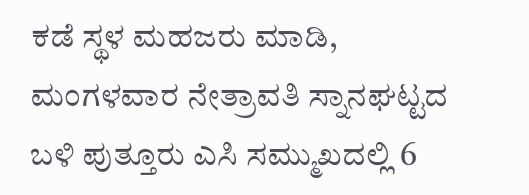ಕಡೆ ಸ್ಥಳ ಮಹಜರು ಮಾಡಿ, ಮಂಗಳವಾರ ನೇತ್ರಾವತಿ ಸ್ನಾನಘಟ್ಟದ ಬಳಿ ಪುತ್ತೂರು ಎಸಿ ಸಮ್ಮುಖದಲ್ಲಿ 6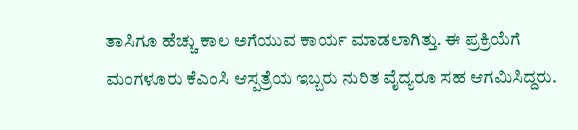ತಾಸಿಗೂ ಹೆಚ್ಚು ಕಾಲ ಅಗೆಯುವ ಕಾರ್ಯ ಮಾಡಲಾಗಿತ್ತು. ಈ ಪ್ರಕ್ರಿಯೆಗೆ ಮಂಗಳೂರು ಕೆಎಂಸಿ ಆಸ್ಪತ್ರೆಯ ಇಬ್ಬರು ನುರಿತ ವೈದ್ಯರೂ ಸಹ ಆಗಮಿಸಿದ್ದರು.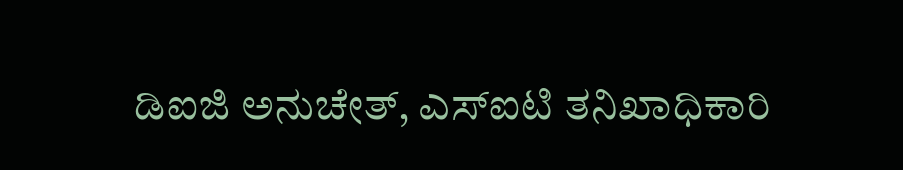ಡಿಐಜಿ ಅನುಚೇತ್, ಎಸ್ಐಟಿ ತನಿಖಾಧಿಕಾರಿ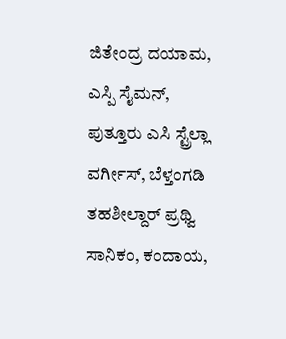ಜಿತೇಂದ್ರ ದಯಾಮ, ಎಸ್ಪಿ ಸೈಮನ್, ಪುತ್ತೂರು ಎಸಿ ಸ್ಟ್ರೆಲ್ಲಾ ವರ್ಗೀಸ್, ಬೆಳ್ತಂಗಡಿ ತಹಶೀಲ್ದಾರ್ ಪ್ರಥ್ವಿ ಸಾನಿಕಂ, ಕಂದಾಯ,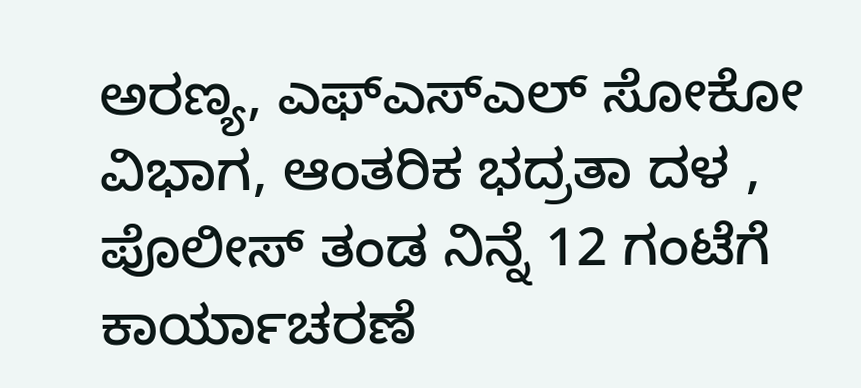ಅರಣ್ಯ, ಎಫ್ಎಸ್ಎಲ್ ಸೋಕೋ ವಿಭಾಗ, ಆಂತರಿಕ ಭದ್ರತಾ ದಳ , ಪೊಲೀಸ್ ತಂಡ ನಿನ್ನೆ 12 ಗಂಟೆಗೆ ಕಾರ್ಯಾಚರಣೆ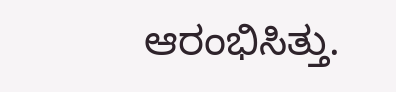ಆರಂಭಿಸಿತ್ತು.